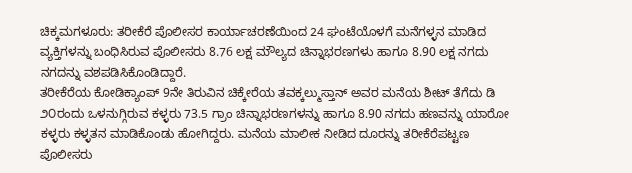ಚಿಕ್ಕಮಗಳೂರು: ತರೀಕೆರೆ ಪೊಲೀಸರ ಕಾರ್ಯಾಚರಣೆಯಿಂದ 24 ಘಂಟೆಯೊಳಗೆ ಮನೆಗಳ್ಳನ ಮಾಡಿದ ವ್ಯಕ್ತಿಗಳನ್ನು ಬಂಧಿಸಿರುವ ಪೊಲೀಸರು 8.76 ಲಕ್ಷ ಮೌಲ್ಯದ ಚಿನ್ನಾಭರಣಗಳು ಹಾಗೂ 8.90 ಲಕ್ಷ ನಗದು ನಗದನ್ನು ವಶಪಡಿಸಿಕೊಂಡಿದ್ದಾರೆ.
ತರೀಕೆರೆಯ ಕೋಡಿಕ್ಯಾಂಪ್ 9ನೇ ತಿರುವಿನ ಚಿಕ್ಕೇರೆಯ ತವಕ್ಕಲ್ಮುಸ್ತಾನ್ ಅವರ ಮನೆಯ ಶೀಟ್ ತೆಗೆದು ಡಿ ೨೦ರಂದು ಒಳನುಗ್ಗಿರುವ ಕಳ್ಳರು 73.5 ಗ್ರಾಂ ಚಿನ್ನಾಭರಣಗಳನ್ನು ಹಾಗೂ 8.90 ನಗದು ಹಣವನ್ನು ಯಾರೋ ಕಳ್ಳರು ಕಳ್ಳತನ ಮಾಡಿಕೊಂಡು ಹೋಗಿದ್ದರು. ಮನೆಯ ಮಾಲೀಕ ನೀಡಿದ ದೂರನ್ನು ತರೀಕೆರೆಪಟ್ಟಣ ಪೊಲೀಸರು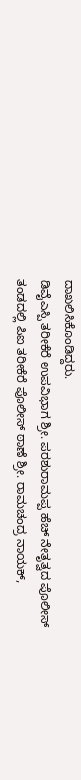ದಾಖಲಿಸಿಕೊಂಡಿದ್ದರು.
ಡಿವೈಎಸ್ಪಿ ತರೀಕೆರೆ ಉಪವಿಭಾಗ ಶ್ರೀ. ಪರಶುರಾಮಪ್ಪ ಹೆಚ್ ನೇತೃತ್ವದ ಪೊಲೀಸ್ ತಂಡದಲ್ಲಿ ಪಿಐ ತರೀಕೆರೆ ಪೊಲೀಸ್ ಠಾಣೆ ಶ್ರೀ. ರಾಮಚಂದ್ರ ನಾಯಕ್,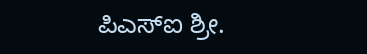ಪಿಎಸ್ಐ ಶ್ರೀ.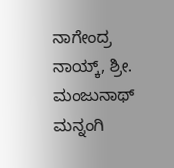ನಾಗೇಂದ್ರ ನಾಯ್ಕ್, ಶ್ರೀ. ಮಂಜುನಾಥ್ ಮನ್ನಂಗಿ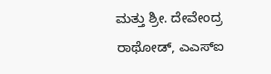ಮತ್ತು ಶ್ರೀ. ದೇವೇಂದ್ರ ರಾಥೋಡ್, ಎಎಸ್ಐ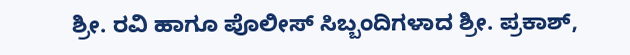ಶ್ರೀ. ರವಿ ಹಾಗೂ ಪೊಲೀಸ್ ಸಿಬ್ಬಂದಿಗಳಾದ ಶ್ರೀ. ಪ್ರಕಾಶ್,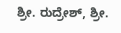ಶ್ರೀ. ರುದ್ರೇಶ್, ಶ್ರೀ.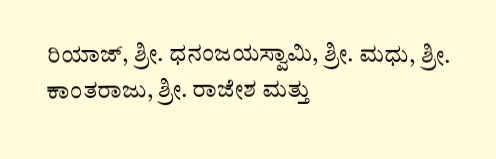ರಿಯಾಜ್, ಶ್ರೀ. ಧನಂಜಯಸ್ವಾಮಿ, ಶ್ರೀ. ಮಧು, ಶ್ರೀ. ಕಾಂತರಾಜು, ಶ್ರೀ. ರಾಜೇಶ ಮತ್ತು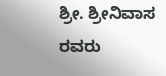ಶ್ರೀ. ಶ್ರೀನಿವಾಸ ರವರು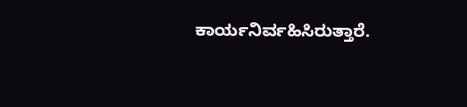ಕಾರ್ಯನಿರ್ವಹಿಸಿರುತ್ತಾರೆ.